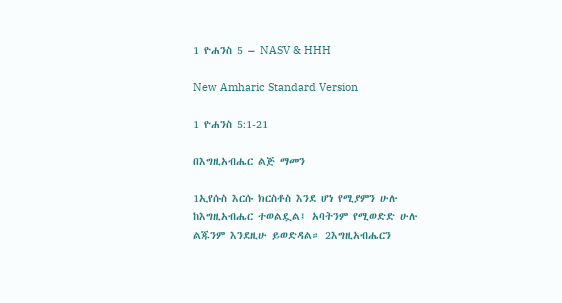1 ዮሐንስ 5 – NASV & HHH

New Amharic Standard Version

1 ዮሐንስ 5:1-21

በእግዚአብሔር ልጅ ማመን

1ኢየሱስ እርሱ ክርስቶስ እንደ ሆነ የሚያምን ሁሉ ከእግዚአብሔር ተወልዷል፤ አባትንም የሚወድድ ሁሉ ልጁንም እንደዚሁ ይወድዳል። 2እግዚአብሔርን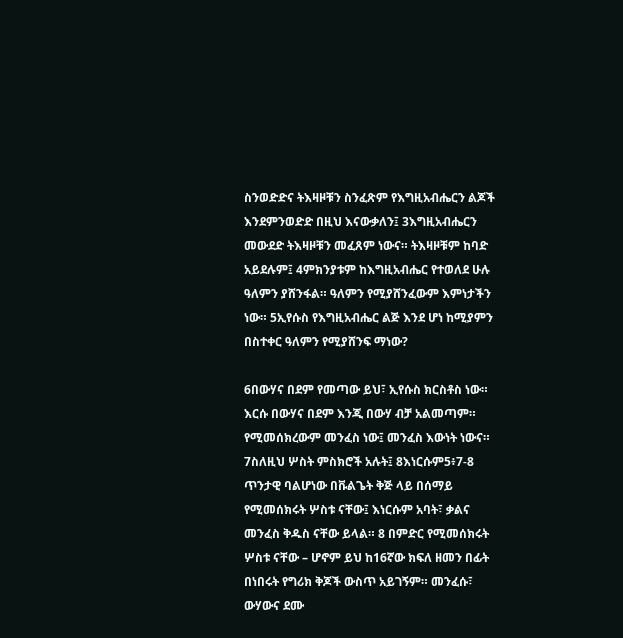ስንወድድና ትእዛዞቹን ስንፈጽም የእግዚአብሔርን ልጆች እንደምንወድድ በዚህ እናውቃለን፤ 3እግዚአብሔርን መውደድ ትእዛዞቹን መፈጸም ነውና። ትእዛዞቹም ከባድ አይደሉም፤ 4ምክንያቱም ከእግዚአብሔር የተወለደ ሁሉ ዓለምን ያሸንፋል። ዓለምን የሚያሸንፈውም እምነታችን ነው። 5ኢየሱስ የእግዚአብሔር ልጅ እንደ ሆነ ከሚያምን በስተቀር ዓለምን የሚያሸንፍ ማነው?

6በውሃና በደም የመጣው ይህ፣ ኢየሱስ ክርስቶስ ነው። እርሱ በውሃና በደም እንጂ በውሃ ብቻ አልመጣም። የሚመሰክረውም መንፈስ ነው፤ መንፈስ እውነት ነውና። 7ስለዚህ ሦስት ምስክሮች አሉት፤ 8እነርሱም5፥7-8 ጥንታዊ ባልሆነው በቩልጌት ቅጅ ላይ በሰማይ የሚመሰክሩት ሦስቱ ናቸው፤ እነርሱም አባት፣ ቃልና መንፈስ ቅዱስ ናቸው ይላል። 8 በምድር የሚመሰክሩት ሦስቱ ናቸው – ሆኖም ይህ ከ16ኛው ክፍለ ዘመን በፊት በነበሩት የግሪክ ቅጆች ውስጥ አይገኝም። መንፈሱ፣ ውሃውና ደሙ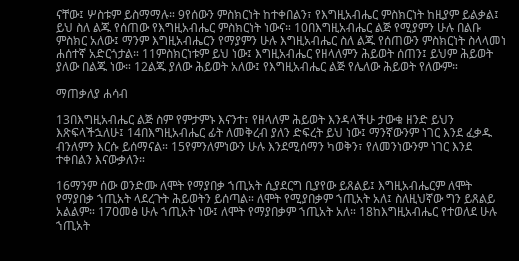ናቸው፤ ሦስቱም ይስማማሉ። 9የሰውን ምስክርነት ከተቀበልን፣ የእግዚአብሔር ምስክርነት ከዚያም ይልቃል፤ ይህ ስለ ልጁ የሰጠው የእግዚአብሔር ምስክርነት ነውና። 10በእግዚአብሔር ልጅ የሚያምን ሁሉ በልቡ ምስክር አለው፤ ማንም እግዚአብሔርን የማያምን ሁሉ እግዚአብሔር ስለ ልጁ የሰጠውን ምስክርነት ስላላመነ ሐሰተኛ አድርጎታል። 11ምስክርነቱም ይህ ነው፤ እግዚአብሔር የዘላለምን ሕይወት ሰጠን፤ ይህም ሕይወት ያለው በልጁ ነው። 12ልጁ ያለው ሕይወት አለው፤ የእግዚአብሔር ልጅ የሌለው ሕይወት የለውም።

ማጠቃለያ ሐሳብ

13በእግዚአብሔር ልጅ ስም የምታምኑ እናንተ፣ የዘላለም ሕይወት እንዳላችሁ ታውቁ ዘንድ ይህን እጽፍላችኋለሁ፤ 14በእግዚአብሔር ፊት ለመቅረብ ያለን ድፍረት ይህ ነው፤ ማንኛውንም ነገር እንደ ፈቃዱ ብንለምን እርሱ ይሰማናል። 15የምንለምነውን ሁሉ እንደሚሰማን ካወቅን፣ የለመንነውንም ነገር እንደ ተቀበልን እናውቃለን።

16ማንም ሰው ወንድሙ ለሞት የማያበቃ ኀጢአት ሲያደርግ ቢያየው ይጸልይ፤ እግዚአብሔርም ለሞት የማያበቃ ኀጢአት ላደረጉት ሕይወትን ይሰጣል። ለሞት የሚያበቃም ኀጢአት አለ፤ ስለዚህኛው ግን ይጸልይ አልልም። 17ዐመፅ ሁሉ ኀጢአት ነው፤ ለሞት የማያበቃም ኀጢአት አለ። 18ከእግዚአብሔር የተወለደ ሁሉ ኀጢአት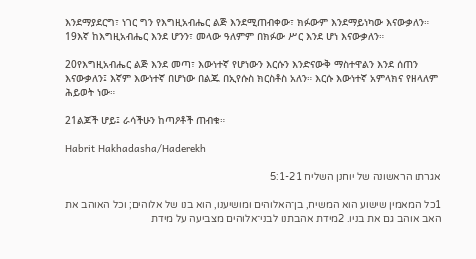እንደማያደርግ፣ ነገር ግን የእግዚአብሔር ልጅ እንደሚጠብቀው፣ ክፉውም እንደማይነካው እናውቃለን። 19እኛ ከእግዚአብሔር እንደ ሆንን፣ መላው ዓለምም በክፉው ሥር እንደ ሆነ እናውቃለን።

20የእግዚአብሔር ልጅ እንደ መጣ፣ እውነተኛ የሆነውን እርሱን እንድናውቅ ማስተዋልን እንደ ሰጠን እናውቃለን፤ እኛም እውነተኛ በሆነው በልጁ በኢየሱስ ክርስቶስ አለን። እርሱ እውነተኛ አምላክና የዘላለም ሕይወት ነው።

21ልጆች ሆይ፤ ራሳችሁን ከጣዖቶች ጠብቁ።

Habrit Hakhadasha/Haderekh

אגרתו הראשונה של יוחנן השליח 5:1-21

1כל המאמין שישוע הוא המשיח, בן־האלוהים ומושיענו, הוא בנו של אלוהים; וכל האוהב את האב אוהב גם את בניו. 2מידת אהבתנו לבני־אלוהים מצביעה על מידת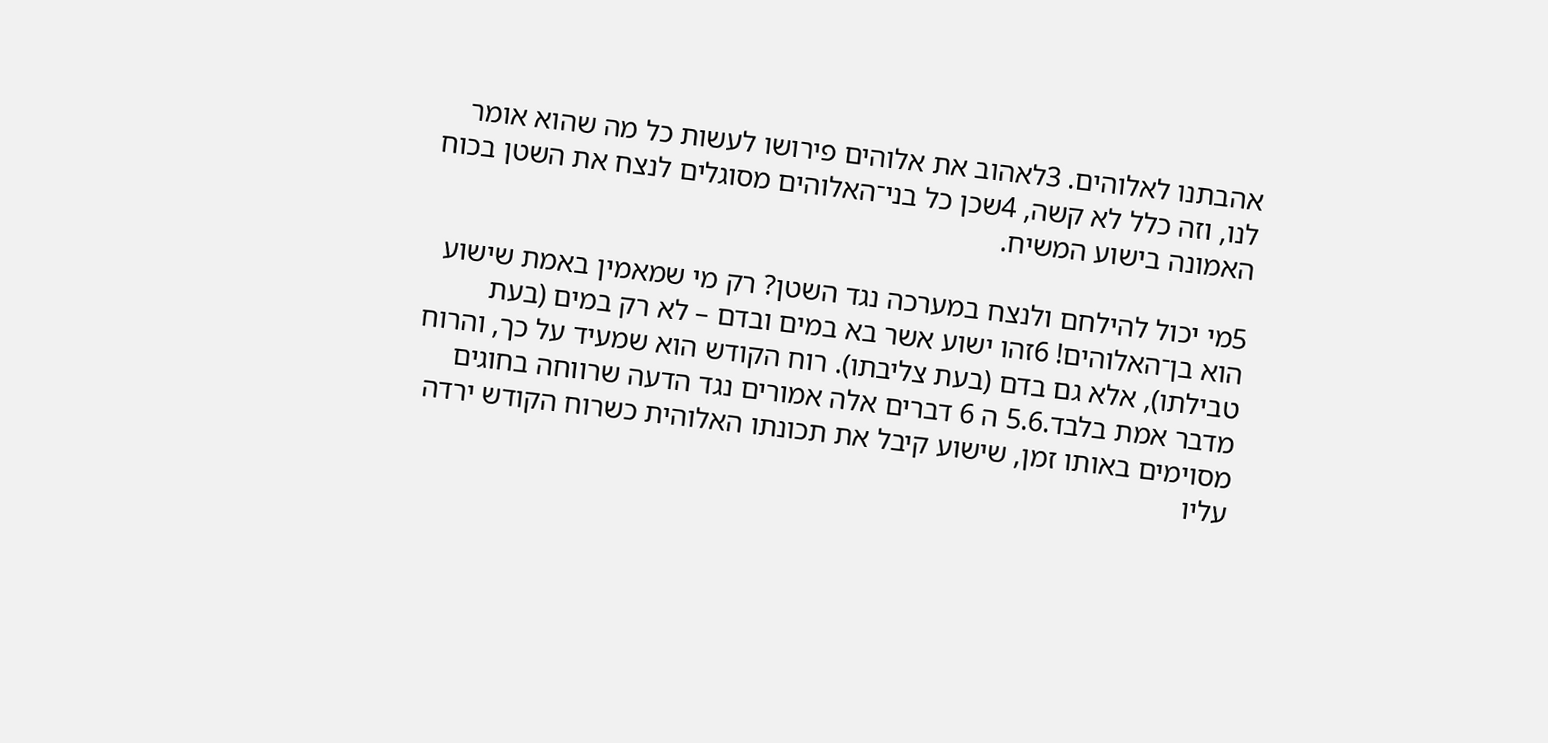אהבתנו לאלוהים. 3לאהוב את אלוהים פירושו לעשות כל מה שהוא אומר לנו, וזה כלל לא קשה, 4שכן כל בני־האלוהים מסוגלים לנצח את השטן בכוח האמונה בישוע המשיח.

5מי יכול להילחם ולנצח במערכה נגד השטן? רק מי שמאמין באמת שישוע הוא בן־האלוהים! 6זהו ישוע אשר בא במים ובדם – לא רק במים (בעת טבילתו), אלא גם בדם (בעת צליבתו). רוח הקודש הוא שמעיד על כך, והרוח מדבר אמת בלבד.5.6 ה 6 דברים אלה אמורים נגד הדעה שרווחה בחוגים מסוימים באותו זמן, שישוע קיבל את תכונתו האלוהית כשרוח הקודש ירדה עליו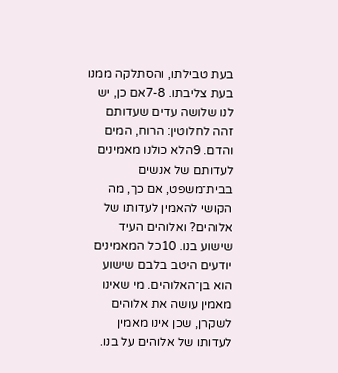בעת טבילתו, והסתלקה ממנו בעת צליבתו. 7-8אם כן, יש לנו שלושה עדים שעדותם זהה לחלוטין: הרוח, המים והדם. 9הלא כולנו מאמינים לעדותם של אנשים בבית־משפט, אם כך, מה הקושי להאמין לעדותו של אלוהים? ואלוהים העיד שישוע בנו. 10כל המאמינים יודעים היטב בלבם שישוע הוא בן־האלוהים. מי שאינו מאמין עושה את אלוהים לשקרן, שכן אינו מאמין לעדותו של אלוהים על בנו.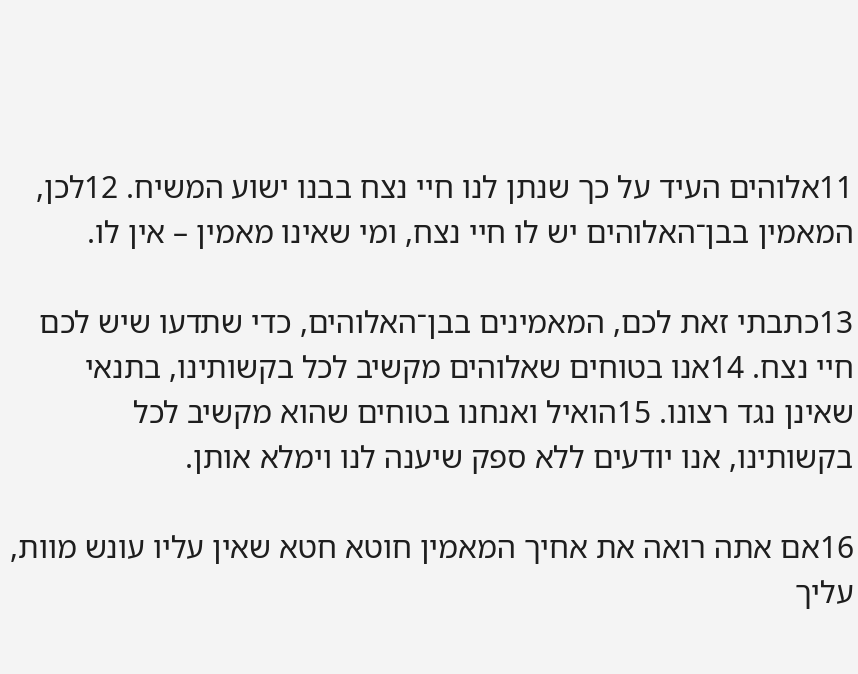11אלוהים העיד על כך שנתן לנו חיי נצח בבנו ישוע המשיח. 12לכן, המאמין בבן־האלוהים יש לו חיי נצח, ומי שאינו מאמין – אין לו.

13כתבתי זאת לכם, המאמינים בבן־האלוהים, כדי שתדעו שיש לכם חיי נצח. 14אנו בטוחים שאלוהים מקשיב לכל בקשותינו, בתנאי שאינן נגד רצונו. 15הואיל ואנחנו בטוחים שהוא מקשיב לכל בקשותינו, אנו יודעים ללא ספק שיענה לנו וימלא אותן.

16אם אתה רואה את אחיך המאמין חוטא חטא שאין עליו עונש מוות, עליך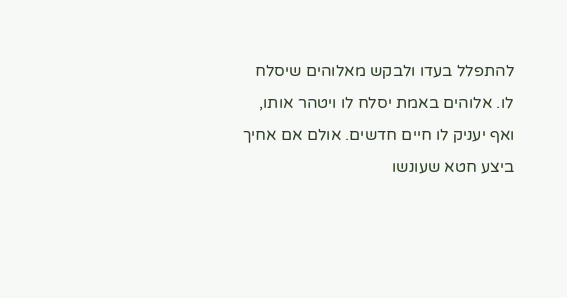להתפלל בעדו ולבקש מאלוהים שיסלח לו. אלוהים באמת יסלח לו ויטהר אותו, ואף יעניק לו חיים חדשים. אולם אם אחיך ביצע חטא שעונשו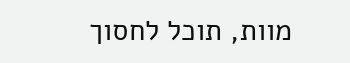מוות, תוכל לחסוך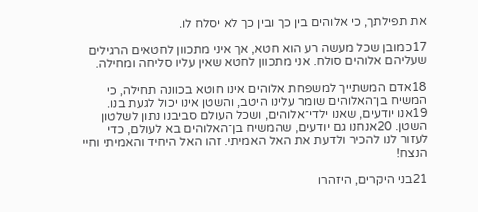את תפילתך, כי אלוהים בין כך ובין כך לא יסלח לו.

17כמובן שכל מעשה רע הוא חטא, אך איני מתכוון לחטאים הרגילים שעליהם אלוהים סולח. אני מתכוון לחטא שאין עליו סליחה ומחילה.

18אדם המשתייך למשפחת אלוהים אינו חוטא בכוונה תחילה, כי המשיח בן־האלוהים שומר עלינו היטב, והשטן אינו יכול לגעת בנו. 19אנו יודעים, שאנו ילדי־אלוהים, ושכל העולם סביבנו נתון לשלטון השטן. 20אנחנו גם יודעים, שהמשיח בן־האלוהים בא לעולם, כדי לעזור לנו להכיר ולדעת את האל האמיתי. זהו האל היחיד והאמיתי וחיי הנצח!

21בני היקרים, היזהרו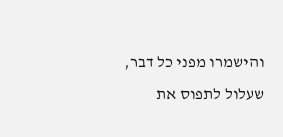והישמרו מפני כל דבר, שעלול לתפוס את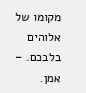מקומו של אלוהים בלבכם. – אמן.